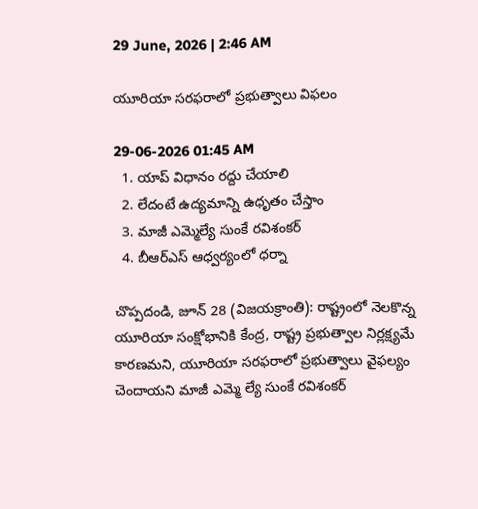29 June, 2026 | 2:46 AM

యూరియా సరఫరాలో ప్రభుత్వాలు విఫలం

29-06-2026 01:45 AM
  1. యాప్ విధానం రద్దు చేయాలి
  2. లేదంటే ఉద్యమాన్ని ఉధృతం చేస్తాం
  3. మాజీ ఎమ్మెల్యే సుంకే రవిశంకర్
  4. బీఆర్‌ఎస్ ఆధ్వర్యంలో ధర్నా

చొప్పదండి, జూన్ 28 (విజయక్రాంతి): రాష్ట్రంలో నెలకొన్న యూరియా సంక్షోభానికి కేంద్ర, రాష్ట్ర ప్రభుత్వాల నిర్లక్ష్యమే కారణమని, యూరియా సరఫరాలో ప్రభుత్వాలు వైఫల్యం చెందాయని మాజీ ఎమ్మె ల్యే సుంకే రవిశంకర్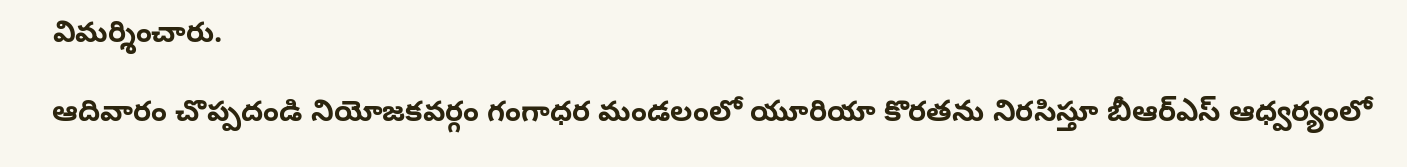విమర్శించారు.

ఆదివారం చొప్పదండి నియోజకవర్గం గంగాధర మండలంలో యూరియా కొరతను నిరసిస్తూ బీఆర్‌ఎస్ ఆధ్వర్యంలో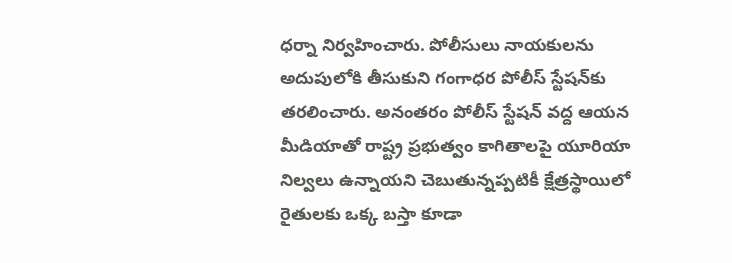ధర్నా నిర్వహించారు. పోలీసులు నాయకులను అదుపులోకి తీసుకుని గంగాధర పోలీస్ స్టేషన్‌కు తరలించారు. అనంతరం పోలీస్ స్టేషన్ వద్ద ఆయన మీడియాతో రాష్ట్ర ప్రభుత్వం కాగితాలపై యూరియా నిల్వలు ఉన్నాయని చెబుతున్నప్పటికీ క్షేత్రస్థాయిలో రైతులకు ఒక్క బస్తా కూడా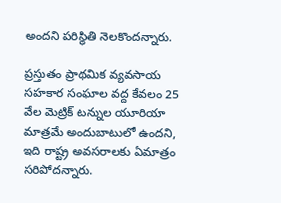అందని పరిస్థితి నెలకొందన్నారు.

ప్రస్తుతం ప్రాథమిక వ్యవసాయ సహకార సంఘాల వద్ద కేవలం 25 వేల మెట్రిక్ టన్నుల యూరియా మాత్రమే అందుబాటులో ఉందని, ఇది రాష్ట్ర అవసరాలకు ఏమాత్రం సరిపోదన్నారు.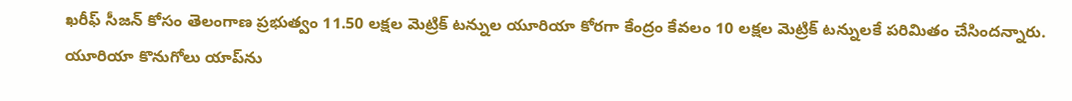ఖరీఫ్ సీజన్ కోసం తెలంగాణ ప్రభుత్వం 11.50 లక్షల మెట్రిక్ టన్నుల యూరియా కోరగా కేంద్రం కేవలం 10 లక్షల మెట్రిక్ టన్నులకే పరిమితం చేసిందన్నారు. యూరియా కొనుగోలు యాప్‌ను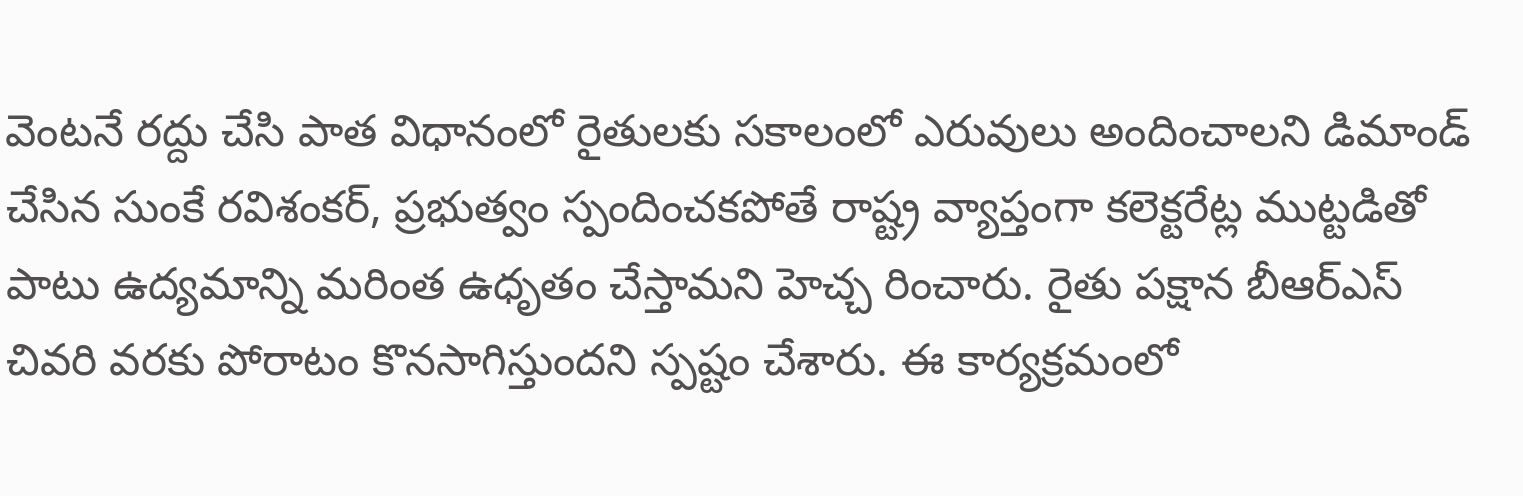వెంటనే రద్దు చేసి పాత విధానంలో రైతులకు సకాలంలో ఎరువులు అందించాలని డిమాండ్ చేసిన సుంకే రవిశంకర్, ప్రభుత్వం స్పందించకపోతే రాష్ట్ర వ్యాప్తంగా కలెక్టరేట్ల ముట్టడితో పాటు ఉద్యమాన్ని మరింత ఉధృతం చేస్తామని హెచ్చ రించారు. రైతు పక్షాన బీఆర్‌ఎస్ చివరి వరకు పోరాటం కొనసాగిస్తుందని స్పష్టం చేశారు. ఈ కార్యక్రమంలో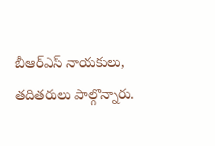బీఆర్‌ఎస్ నాయకులు, తదితరులు పాల్గొన్నారు.